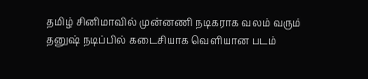தமிழ் சினிமாவில் முன்னணி நடிகராக வலம் வரும் தனுஷ் நடிப்பில் கடைசியாக வெளியான படம்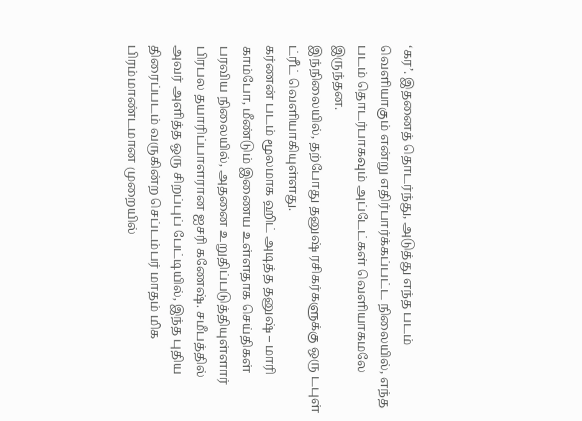‘கர’. இதனைத் தொடர்ந்து, அடுத்து எந்த படம் வெளியாகும் என்று எதிர்பார்க்கப்பட்ட நிலையில், எந்த படம் தொடர்பாகவும் அப்டேட்கள் வெளியாகமலே இருந்தன.
இந்நிலையில், தற்போது தனுஷ் ரசிகர்களுக்கு ஒரு டபுள் ட்ரீட் வெளியாகியுள்ளது.
கர்ணன் படம் மூலமாக ஹிட் அடித்த தனுஷ் – மாரி காம்போ, மீண்டும் இணைய உள்ளதாக செய்திகள் பரவிய நிலையில், அதனை உறுதிப்படுத்தியுள்ளார் பிரபல தயாரிப்பாளரான ஐசரி கணேஷ். சமீபத்தில் அவர் அளித்த ஒரு சிறப்புப் பேட்டியில், இந்த புதிய திரைப்படம் வருகின்ற செப்டம்பர் மாதம் மிக பிரம்மாண்டமான முறையில்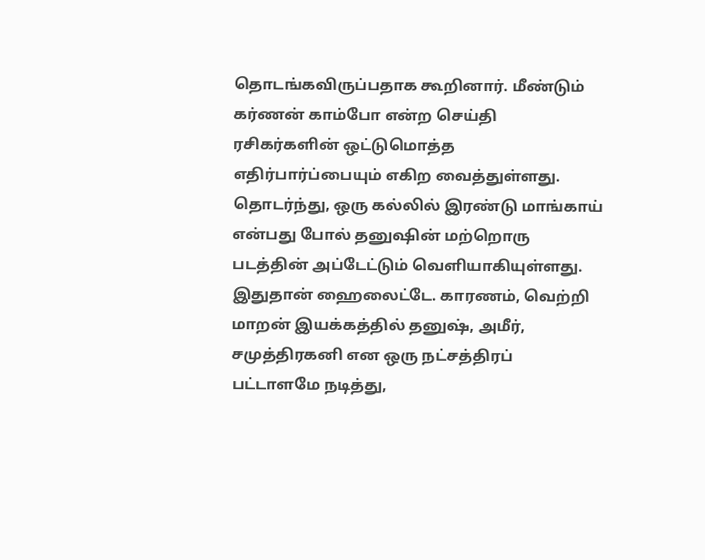தொடங்கவிருப்பதாக கூறினார். மீண்டும் கர்ணன் காம்போ என்ற செய்தி ரசிகர்களின் ஒட்டுமொத்த எதிர்பார்ப்பையும் எகிற வைத்துள்ளது.
தொடர்ந்து, ஒரு கல்லில் இரண்டு மாங்காய் என்பது போல் தனுஷின் மற்றொரு படத்தின் அப்டேட்டும் வெளியாகியுள்ளது. இதுதான் ஹைலைட்டே. காரணம், வெற்றி மாறன் இயக்கத்தில் தனுஷ், அமீர், சமுத்திரகனி என ஒரு நட்சத்திரப் பட்டாளமே நடித்து,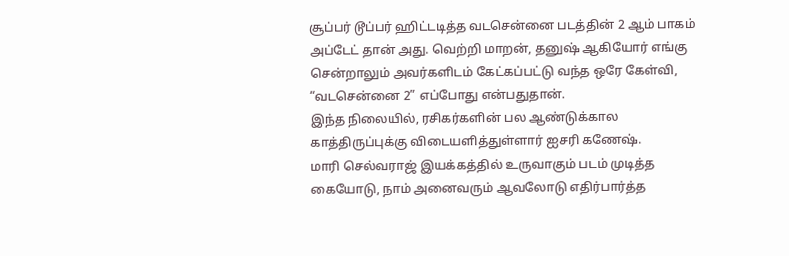சூப்பர் டூப்பர் ஹிட்டடித்த வடசென்னை படத்தின் 2 ஆம் பாகம் அப்டேட் தான் அது. வெற்றி மாறன், தனுஷ் ஆகியோர் எங்கு சென்றாலும் அவர்களிடம் கேட்கப்பட்டு வந்த ஒரே கேள்வி, “வடசென்னை 2” எப்போது என்பதுதான்.
இந்த நிலையில், ரசிகர்களின் பல ஆண்டுக்கால காத்திருப்புக்கு விடையளித்துள்ளார் ஐசரி கணேஷ்.
மாரி செல்வராஜ் இயக்கத்தில் உருவாகும் படம் முடித்த கையோடு, நாம் அனைவரும் ஆவலோடு எதிர்பார்த்த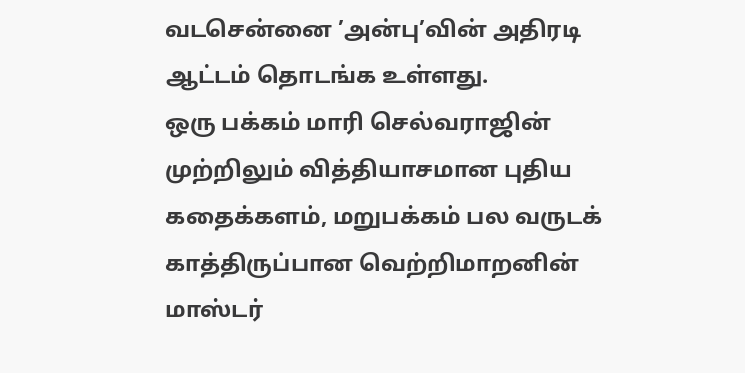வடசென்னை ’அன்பு’வின் அதிரடி ஆட்டம் தொடங்க உள்ளது.
ஒரு பக்கம் மாரி செல்வராஜின் முற்றிலும் வித்தியாசமான புதிய கதைக்களம், மறுபக்கம் பல வருடக் காத்திருப்பான வெற்றிமாறனின் மாஸ்டர்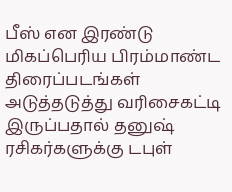பீஸ் என இரண்டு மிகப்பெரிய பிரம்மாண்ட திரைப்படங்கள் அடுத்தடுத்து வரிசைகட்டி இருப்பதால் தனுஷ் ரசிகர்களுக்கு டபுள்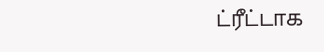ட்ரீட்டாக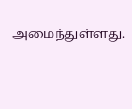அமைந்துள்ளது.